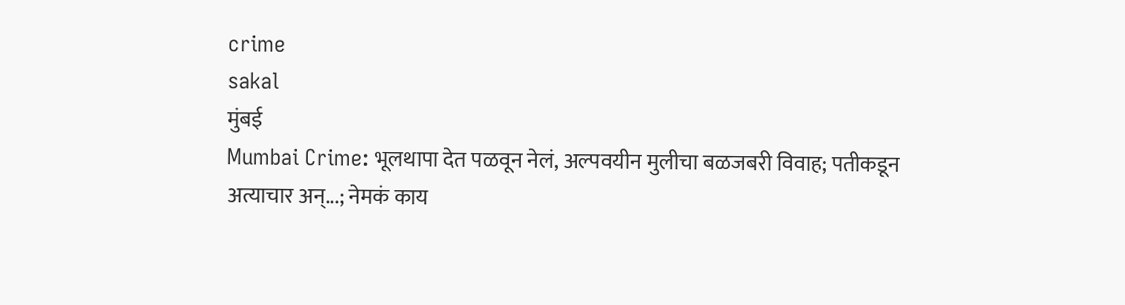crime
sakal
मुंबई
Mumbai Crime: भूलथापा देत पळवून नेलं, अल्पवयीन मुलीचा बळजबरी विवाह; पतीकडून अत्याचार अन्...; नेमकं काय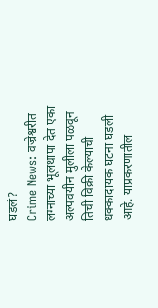घडलं?
Crime News: वज्रेश्वरीत लग्नाच्या भूलथापा देत एका अल्पवयीन मुलीला पळवून तिची विक्री केल्याची धक्कादायक घटना घडली आहे. याप्रकरणातील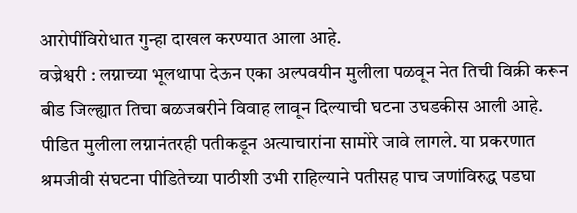आरोपींविरोधात गुन्हा दाखल करण्यात आला आहे.
वज्रेश्वरी : लग्नाच्या भूलथापा देऊन एका अल्पवयीन मुलीला पळवून नेत तिची विक्री करून बीड जिल्ह्यात तिचा बळजबरीने विवाह लावून दिल्याची घटना उघडकीस आली आहे. पीडित मुलीला लग्नानंतरही पतीकडून अत्याचारांना सामोरे जावे लागले. या प्रकरणात श्रमजीवी संघटना पीडितेच्या पाठीशी उभी राहिल्याने पतीसह पाच जणांविरुद्ध पडघा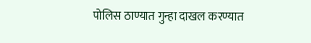पोलिस ठाण्यात गुन्हा दाखल करण्यात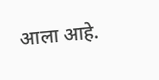आला आहे.